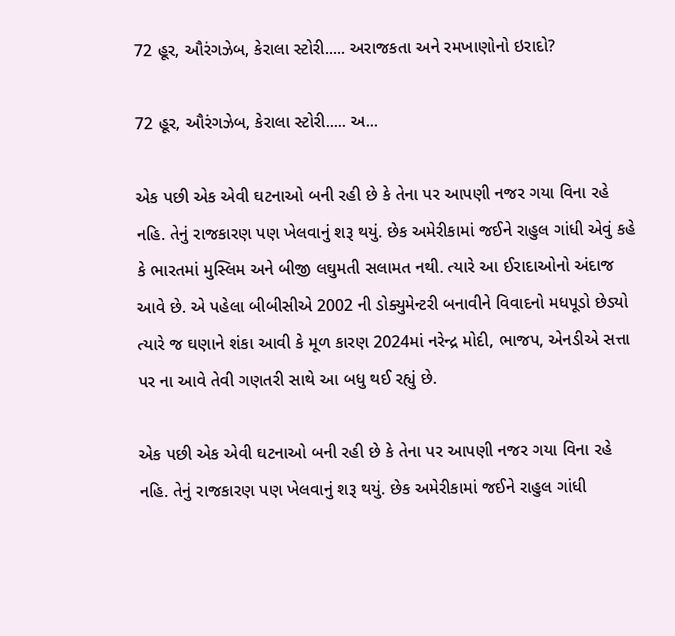72 હૂર, ઔરંગઝેબ, કેરાલા સ્ટોરી..... અરાજકતા અને રમખાણોનો ઇરાદો?

72 હૂર, ઔરંગઝેબ, કેરાલા સ્ટોરી..... અ...

એક પછી એક એવી ઘટનાઓ બની રહી છે કે તેના પર આપણી નજર ગયા વિના રહે નહિ. તેનું રાજકારણ પણ ખેલવાનું શરૂ થયું. છેક અમેરીકામાં જઈને રાહુલ ગાંધી એવું કહે કે ભારતમાં મુસ્લિમ અને બીજી લઘુમતી સલામત નથી. ત્યારે આ ઈરાદાઓનો અંદાજ આવે છે. એ પહેલા બીબીસીએ 2002 ની ડોક્યુમેન્ટરી બનાવીને વિવાદનો મધપૂડો છેડ્યો ત્યારે જ ઘણાને શંકા આવી કે મૂળ કારણ 2024માં નરેન્દ્ર મોદી, ભાજપ, એનડીએ સત્તા પર ના આવે તેવી ગણતરી સાથે આ બધુ થઈ રહ્યું છે.

એક પછી એક એવી ઘટનાઓ બની રહી છે કે તેના પર આપણી નજર ગયા વિના રહે નહિ. તેનું રાજકારણ પણ ખેલવાનું શરૂ થયું. છેક અમેરીકામાં જઈને રાહુલ ગાંધી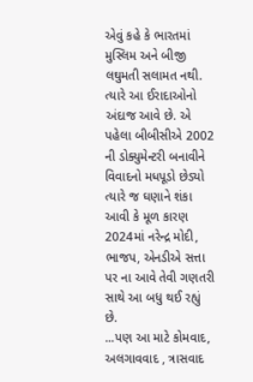એવું કહે કે ભારતમાં મુસ્લિમ અને બીજી લઘુમતી સલામત નથી. ત્યારે આ ઈરાદાઓનો અંદાજ આવે છે. એ પહેલા બીબીસીએ 2002 ની ડોક્યુમેન્ટરી બનાવીને વિવાદનો મધપૂડો છેડ્યો ત્યારે જ ઘણાને શંકા આવી કે મૂળ કારણ 2024માં નરેન્દ્ર મોદી, ભાજપ, એનડીએ સત્તા પર ના આવે તેવી ગણતરી સાથે આ બધુ થઈ રહ્યું છે.
...પણ આ માટે કોમવાદ, અલગાવવાદ , ત્રાસવાદ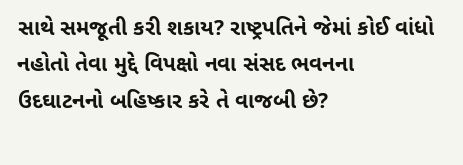સાથે સમજૂતી કરી શકાય? રાષ્ટ્રપતિને જેમાં કોઈ વાંધો નહોતો તેવા મુદ્દે વિપક્ષો નવા સંસદ ભવનના ઉદઘાટનનો બહિષ્કાર કરે તે વાજબી છે?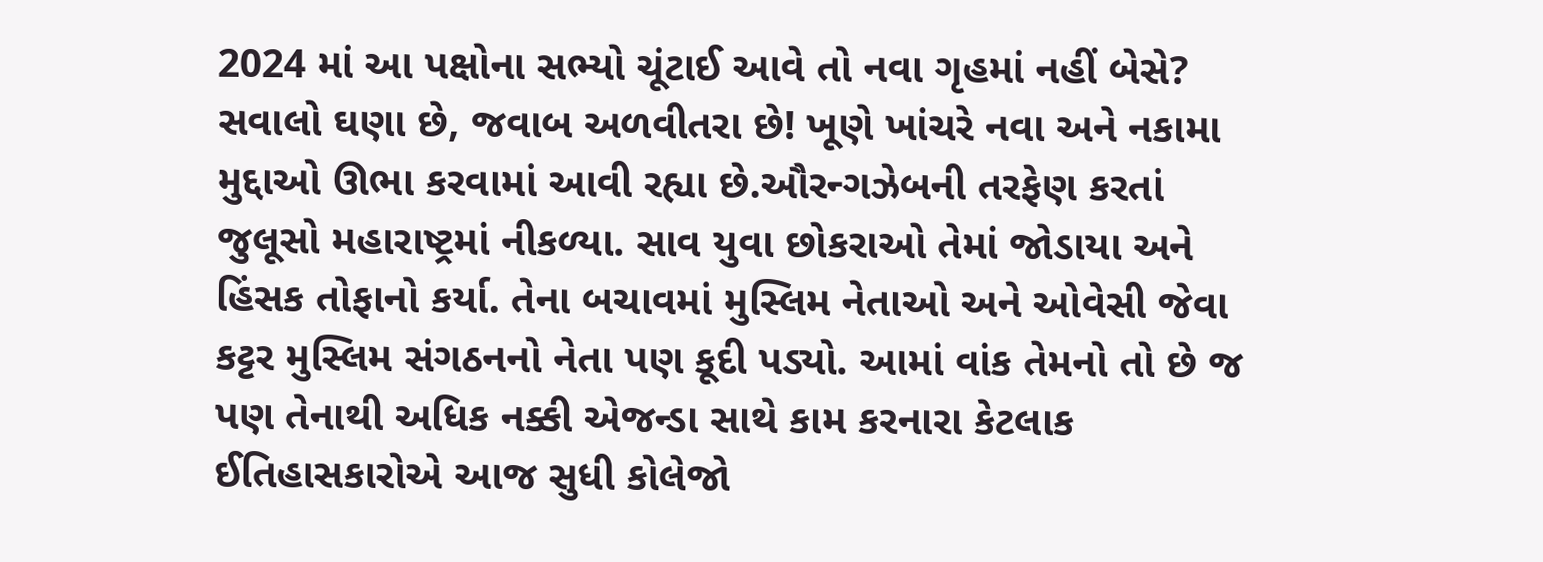2024 માં આ પક્ષોના સભ્યો ચૂંટાઈ આવે તો નવા ગૃહમાં નહીં બેસે?
સવાલો ઘણા છે, જવાબ અળવીતરા છે! ખૂણે ખાંચરે નવા અને નકામા મુદ્દાઓ ઊભા કરવામાં આવી રહ્યા છે.ઔરન્ગઝેબની તરફેણ કરતાં જુલૂસો મહારાષ્ટ્રમાં નીકળ્યા. સાવ યુવા છોકરાઓ તેમાં જોડાયા અને હિંસક તોફાનો કર્યા. તેના બચાવમાં મુસ્લિમ નેતાઓ અને ઓવેસી જેવા કટ્ટર મુસ્લિમ સંગઠનનો નેતા પણ કૂદી પડ્યો. આમાં વાંક તેમનો તો છે જ પણ તેનાથી અધિક નક્કી એજન્ડા સાથે કામ કરનારા કેટલાક ઈતિહાસકારોએ આજ સુધી કોલેજો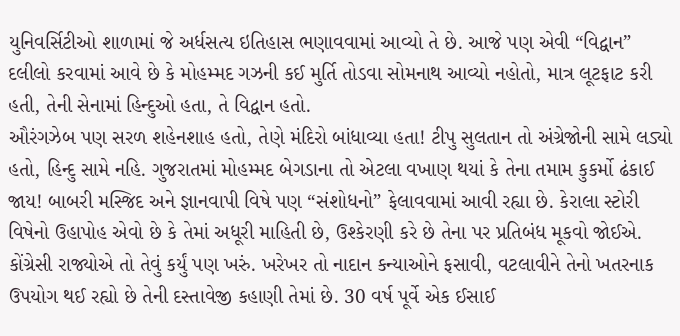યુનિવર્સિટીઓ શાળામાં જે અર્ધસત્ય ઇતિહાસ ભણાવવામાં આવ્યો તે છે. આજે પણ એવી “વિદ્વાન” દલીલો કરવામાં આવે છે કે મોહમ્મદ ગઝની કઈ મુર્તિ તોડવા સોમનાથ આવ્યો નહોતો, માત્ર લૂટફાટ કરી હતી, તેની સેનામાં હિન્દુઓ હતા, તે વિદ્વાન હતો.
ઔરંગઝેબ પણ સરળ શહેનશાહ હતો, તેણે મંદિરો બાંધાવ્યા હતા! ટીપુ સુલતાન તો અંગ્રેજોની સામે લડ્યો હતો, હિન્દુ સામે નહિ. ગુજરાતમાં મોહમ્મદ બેગડાના તો એટલા વખાણ થયાં કે તેના તમામ કુકર્મો ઢંકાઈ જાય! બાબરી મસ્જિદ અને જ્ઞાનવાપી વિષે પણ “સંશોધનો” ફેલાવવામાં આવી રહ્યા છે. કેરાલા સ્ટોરી વિષેનો ઉહાપોહ એવો છે કે તેમાં અધૂરી માહિતી છે, ઉશ્કેરણી કરે છે તેના પર પ્રતિબંધ મૂકવો જોઈએ. કોંગ્રેસી રાજ્યોએ તો તેવું કર્યું પણ ખરું. ખરેખર તો નાદાન કન્યાઓને ફસાવી, વટલાવીને તેનો ખતરનાક ઉપયોગ થઈ રહ્યો છે તેની દસ્તાવેજી કહાણી તેમાં છે. 30 વર્ષ પૂર્વે એક ઈસાઈ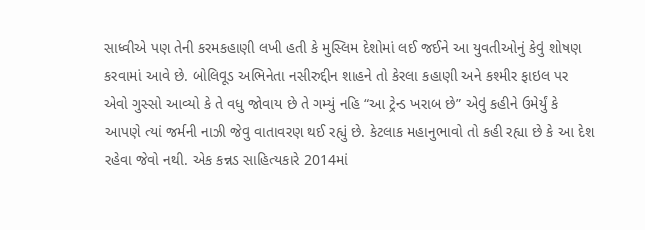સાધ્વીએ પણ તેની કરમકહાણી લખી હતી કે મુસ્લિમ દેશોમાં લઈ જઈને આ યુવતીઓનું કેવું શોષણ કરવામાં આવે છે. બોલિવૂડ અભિનેતા નસીરુદ્દીન શાહને તો કેરલા કહાણી અને કશ્મીર ફાઇલ પર એવો ગુસ્સો આવ્યો કે તે વધુ જોવાય છે તે ગમ્યું નહિ “આ ટ્રેન્ડ ખરાબ છે” એવું કહીને ઉમેર્યું કે આપણે ત્યાં જર્મની નાઝી જેવુ વાતાવરણ થઈ રહ્યું છે. કેટલાક મહાનુભાવો તો કહી રહ્યા છે કે આ દેશ રહેવા જેવો નથી. એક કન્નડ સાહિત્યકારે 2014માં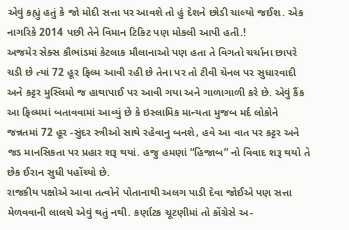એવું કહ્યું હતું કે જો મોદી સત્તા પર આવશે તો હું દેશને છોડી ચાલ્યો જઈશ. એક નાગરિકે 2014 પછી તેને વિમાન ટિકિટ પણ મોકલી આપી હતી.!
અજમેર સેક્સ કૌભાંડમાં કેટલાક મૌલાનાઓ પણ હતા તે વિગતો ચર્ચાના છાપરે ચડી છે ત્યાં 72 હૂર ફિલ્મ આવી રહી છે તેના પર તો ટીવી ચેનલ પર સુધારવાદી અને કટ્ટર મુસ્લિમો જ હાથાપાઈ પર આવી ગયા અને ગાળાગાળી કરે છે. એવું કૈંક આ ફિલ્મમાં બતાવવામાં આવ્યું છે કે ઇસ્લામિક માન્યતા મુજબ મર્દ લોકોને જન્નતમાં 72 હૂર -સુંદર સ્ત્રીઓ સાથે રહેવાનુ બનશે, હવે આ વાત પર કટ્ટર અને જડ માનસિકતા પર પ્રહાર શરૂ થયાં. હજુ હમણાં “હિજાબ” નો વિવાદ શરૂ થયો તે છેક ઈરાન સુધી પહોંચ્યો છે.
રાજકીય પક્ષોએ આવા તત્વોને પોતાનાથી અલગ પાડી દેવા જોઈએ પણ સત્તા મેળવવાની લાલચે એવું થતું નથી. કર્ણાટક ચૂટણીમાં તો કોંગ્રેસે અ-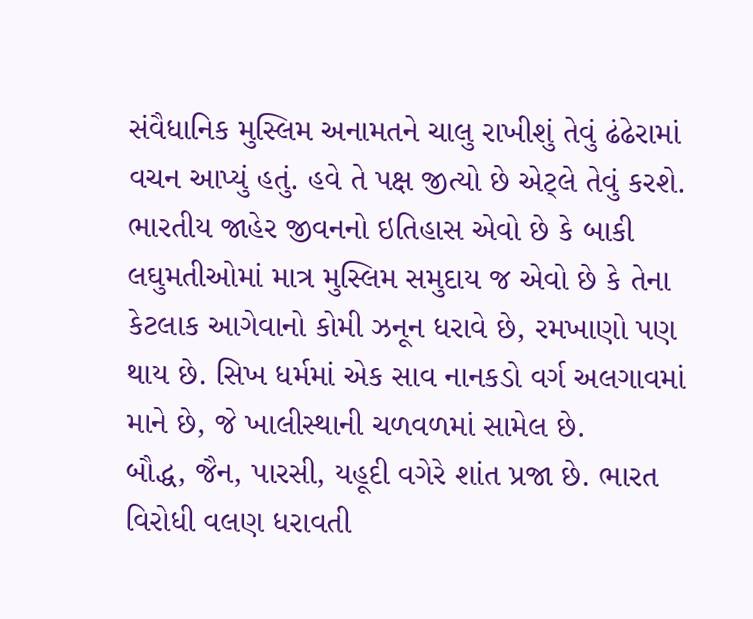સંવૈધાનિક મુસ્લિમ અનામતને ચાલુ રાખીશું તેવું ઢંઢેરામાં વચન આપ્યું હતું. હવે તે પક્ષ જીત્યો છે એટ્લે તેવું કરશે.
ભારતીય જાહેર જીવનનો ઇતિહાસ એવો છે કે બાકી લઘુમતીઓમાં માત્ર મુસ્લિમ સમુદાય જ એવો છે કે તેના કેટલાક આગેવાનો કોમી ઝનૂન ધરાવે છે, રમખાણો પણ થાય છે. સિખ ધર્મમાં એક સાવ નાનકડો વર્ગ અલગાવમાં માને છે, જે ખાલીસ્થાની ચળવળમાં સામેલ છે.
બૌદ્ધ, જૈન, પારસી, યહૂદી વગેરે શાંત પ્રજા છે. ભારત વિરોધી વલણ ધરાવતી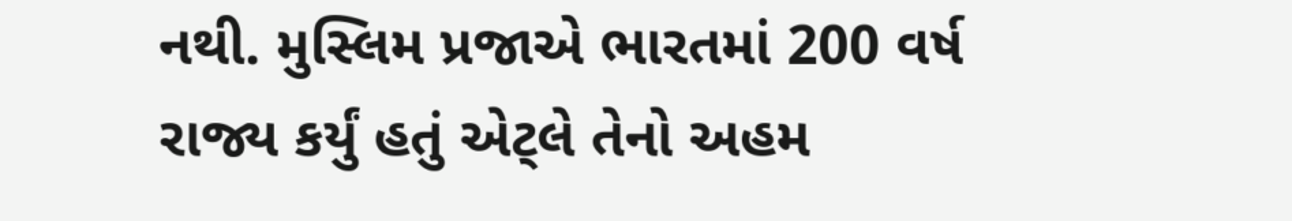નથી. મુસ્લિમ પ્રજાએ ભારતમાં 200 વર્ષ રાજ્ય કર્યું હતું એટ્લે તેનો અહમ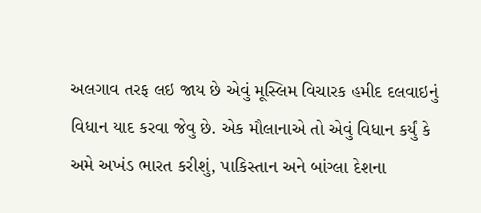અલગાવ તરફ લઇ જાય છે એવું મૂસ્લિમ વિચારક હમીદ દલવાઇનું વિધાન યાદ કરવા જેવુ છે. એક મૌલાનાએ તો એવું વિધાન કર્યું કે અમે અખંડ ભારત કરીશું, પાકિસ્તાન અને બાંગ્લા દેશના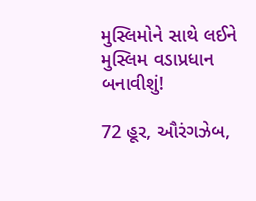મુસ્લિમોને સાથે લઈને મુસ્લિમ વડાપ્રધાન બનાવીશું!

72 હૂર, ઔરંગઝેબ,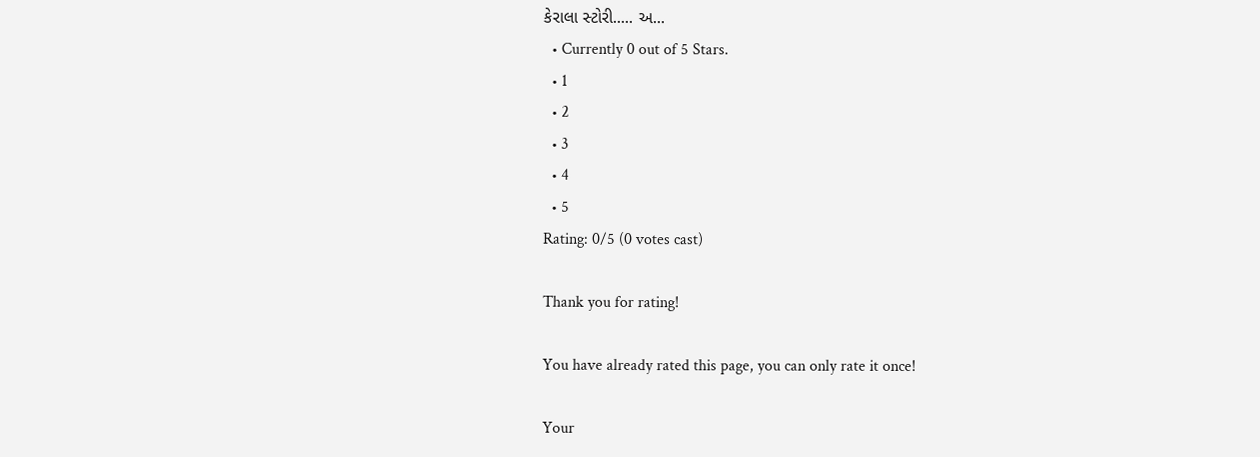કેરાલા સ્ટોરી..... અ...
  • Currently 0 out of 5 Stars.
  • 1
  • 2
  • 3
  • 4
  • 5
Rating: 0/5 (0 votes cast)

Thank you for rating!

You have already rated this page, you can only rate it once!

Your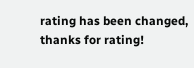rating has been changed, thanks for rating!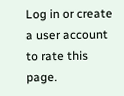Log in or create a user account to rate this page.